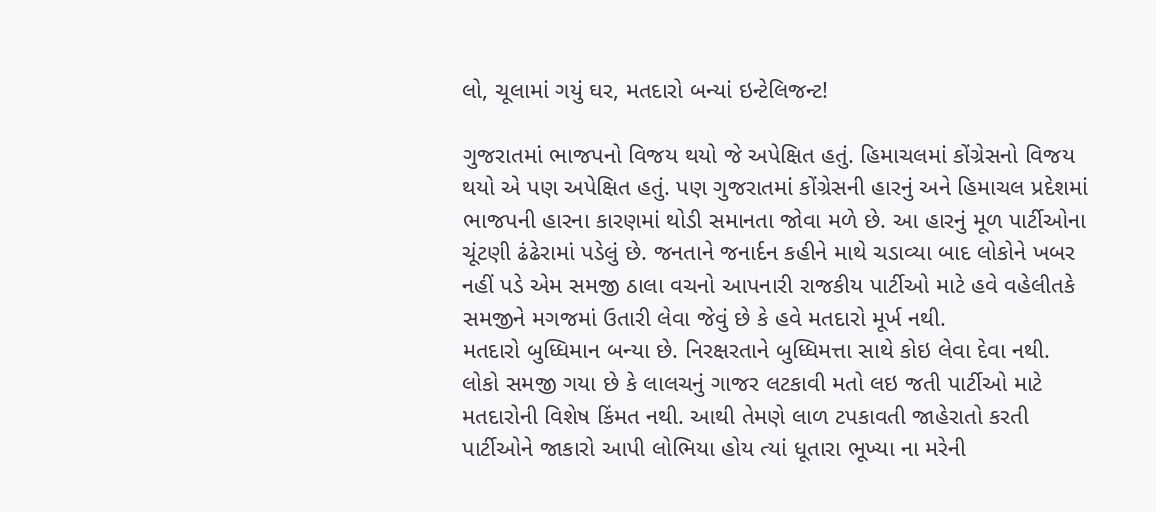લો, ચૂલામાં ગયું ઘર, મતદારો બન્યાં ઇન્ટેલિજન્ટ!

ગુજરાતમાં ભાજપનો વિજય થયો જે અપેક્ષિત હતું. હિમાચલમાં કોંગ્રેસનો વિજય થયો એ પણ અપેક્ષિત હતું. પણ ગુજરાતમાં કોંગ્રેસની હારનું અને હિમાચલ પ્રદેશમાં ભાજપની હારના કારણમાં થોડી સમાનતા જોવા મળે છે. આ હારનું મૂળ પાર્ટીઓના ચૂંટણી ઢંઢેરામાં પડેલું છે. જનતાને જનાર્દન કહીને માથે ચડાવ્યા બાદ લોકોને ખબર નહીં પડે એમ સમજી ઠાલા વચનો આપનારી રાજકીય પાર્ટીઓ માટે હવે વહેલીતકે સમજીને મગજમાં ઉતારી લેવા જેવું છે કે હવે મતદારો મૂર્ખ નથી.
મતદારો બુધ્ધિમાન બન્યા છે. નિરક્ષરતાને બુધ્ધિમત્તા સાથે કોઇ લેવા દેવા નથી. લોકો સમજી ગયા છે કે લાલચનું ગાજર લટકાવી મતો લઇ જતી પાર્ટીઓ માટે મતદારોની વિશેષ કિંમત નથી. આથી તેમણે લાળ ટપકાવતી જાહેરાતો કરતી પાર્ટીઓને જાકારો આપી લોભિયા હોય ત્યાં ધૂતારા ભૂખ્યા ના મરેની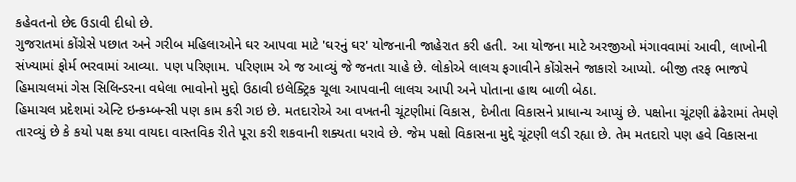કહેવતનો છેદ ઉડાવી દીધો છે.
ગુજરાતમાં કોંગ્રેસે પછાત અને ગરીબ મહિલાઓને ઘર આપવા માટે 'ઘરનું ઘર' યોજનાની જાહેરાત કરી હતી. આ યોજના માટે અરજીઓ મંગાવવામાં આવી, લાખોની સંખ્યામાં ફોર્મ ભરવામાં આવ્યા. પણ પરિણામ. પરિણામ એ જ આવ્યું જે જનતા ચાહે છે. લોકોએ લાલચ ફગાવીને કોંગ્રેસને જાકારો આપ્યો. બીજી તરફ ભાજપે હિમાચલમાં ગેસ સિલિન્ડરના વધેલા ભાવોનો મુદ્દો ઉઠાવી ઇલેક્ટ્રિક ચૂલા આપવાની લાલચ આપી અને પોતાના હાથ બાળી બેઠા.
હિમાચલ પ્રદેશમાં એન્ટિ ઇન્કમ્બન્સી પણ કામ કરી ગઇ છે. મતદારોએ આ વખતની ચૂંટણીમાં વિકાસ, દેખીતા વિકાસને પ્રાધાન્ય આપ્યું છે. પક્ષોના ચૂંટણી ઢંઢેરામાં તેમણે તારવ્યું છે કે કયો પક્ષ કયા વાયદા વાસ્તવિક રીતે પૂરા કરી શકવાની શક્યતા ધરાવે છે. જેમ પક્ષો વિકાસના મુદ્દે ચૂંટણી લડી રહ્યા છે. તેમ મતદારો પણ હવે વિકાસના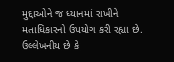મુદ્દાઓને જ ધ્યાનમાં રાખીને મતાધિકારનો ઉપયોગ કરી રહ્યા છે.
ઉલ્લેખનીય છે કે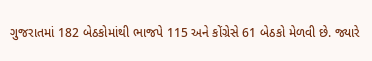ગુજરાતમાં 182 બેઠકોમાંથી ભાજપે 115 અને કોંગ્રેસે 61 બેઠકો મેળવી છે. જ્યારે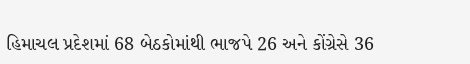હિમાચલ પ્રદેશમાં 68 બેઠકોમાંથી ભાજપે 26 અને કોંગ્રેસે 36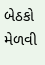બેઠકો મેળવી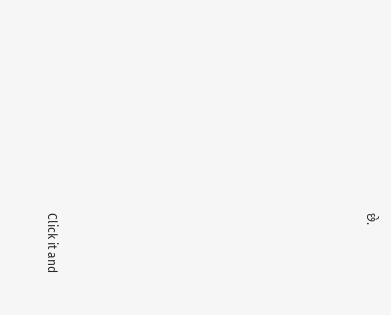છે.












Click it and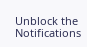Unblock the Notifications